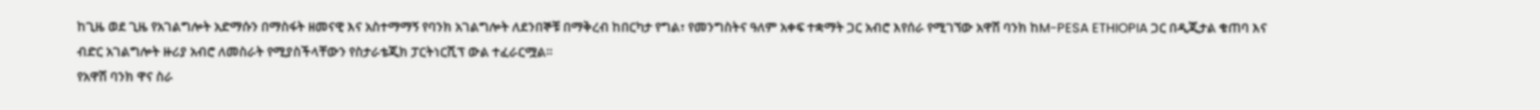ከጊዜ ወደ ጊዜ የአገልግሎት አድማሱን በማስፋት ዘመናዊ እና አስተማማኝ የባንክ አገልግሎት ለደንበኞቹ በማቅረብ ከበርካታ የግል፣ የመንግስትና ዓለም አቀፍ ተቋማት ጋር አብሮ እየሰራ የሚገኘው አዋሽ ባንክ ከM-PESA ETHIOPIA ጋር በዲጂታል ቁጠባ እና ብድር አገልግሎት ዙሪያ አብሮ ለመስራት የሚያስችላቸውን የስታራቴጂክ ፓርትነርሺፕ ውል ተፈራርሟል።
የአዋሽ ባንክ ዋና ስራ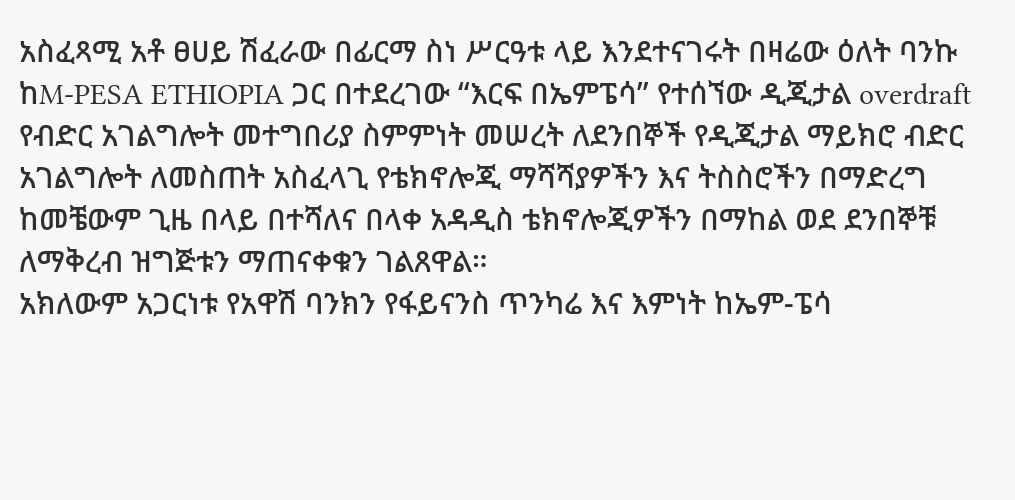አስፈጻሚ አቶ ፀሀይ ሽፈራው በፊርማ ስነ ሥርዓቱ ላይ እንደተናገሩት በዛሬው ዕለት ባንኩ ከM-PESA ETHIOPIA ጋር በተደረገው “እርፍ በኤምፔሳ” የተሰኘው ዲጂታል overdraft የብድር አገልግሎት መተግበሪያ ስምምነት መሠረት ለደንበኞች የዲጂታል ማይክሮ ብድር አገልግሎት ለመስጠት አስፈላጊ የቴክኖሎጂ ማሻሻያዎችን እና ትስስሮችን በማድረግ ከመቼውም ጊዜ በላይ በተሻለና በላቀ አዳዲስ ቴክኖሎጂዎችን በማከል ወደ ደንበኞቹ ለማቅረብ ዝግጅቱን ማጠናቀቁን ገልጸዋል።
አክለውም አጋርነቱ የአዋሽ ባንክን የፋይናንስ ጥንካሬ እና እምነት ከኤም-ፔሳ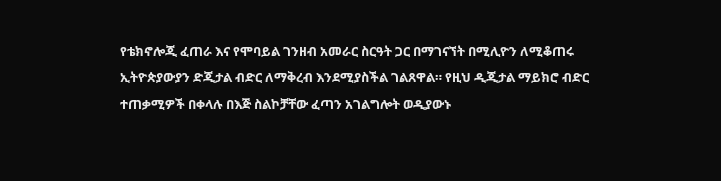የቴክኖሎጂ ፈጠራ እና የሞባይል ገንዘብ አመራር ስርዓት ጋር በማገናኘት በሚሊዮን ለሚቆጠሩ ኢትዮጵያውያን ድጂታል ብድር ለማቅረብ እንደሚያስችል ገልጸዋል። የዚህ ዲጂታል ማይክሮ ብድር ተጠቃሚዎች በቀላሉ በእጅ ስልኮቻቸው ፈጣን አገልግሎት ወዲያውኑ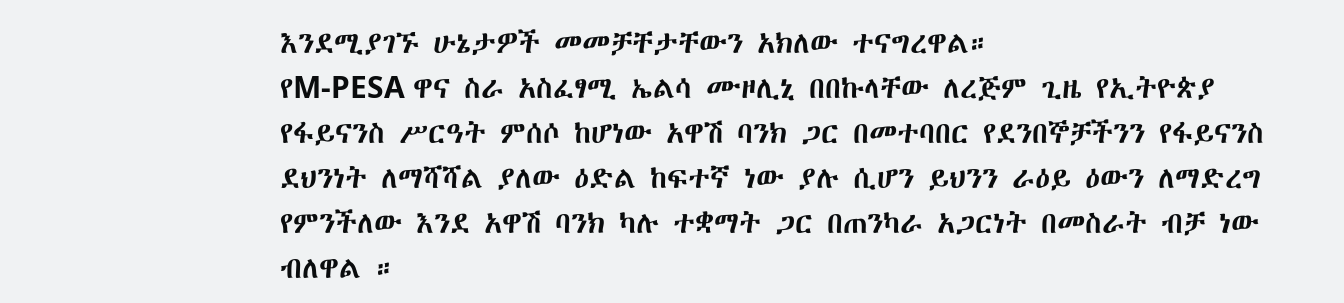እንደሚያገኙ ሁኔታዎች መመቻቸታቸውን አክለው ተናግረዋል።
የM-PESA ዋና ስራ አስፈፃሚ ኤልሳ ሙዞሊኒ በበኩላቸው ለረጅም ጊዜ የኢትዮጵያ የፋይናንስ ሥርዓት ምሰሶ ከሆነው አዋሽ ባንክ ጋር በመተባበር የደንበኞቻችንን የፋይናንስ ደህንነት ለማሻሻል ያለው ዕድል ከፍተኛ ነው ያሉ ሲሆን ይህንን ራዕይ ዕውን ለማድረግ የምንችለው እንደ አዋሽ ባንክ ካሉ ተቋማት ጋር በጠንካራ አጋርነት በመስራት ብቻ ነው ብለዋል ።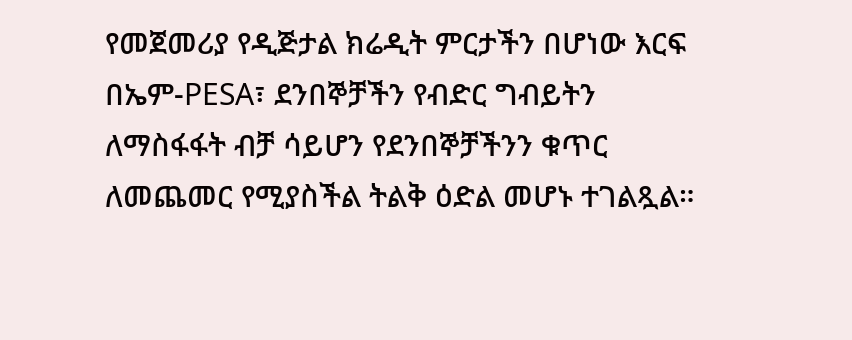የመጀመሪያ የዲጅታል ክሬዲት ምርታችን በሆነው እርፍ በኤም-PESA፣ ደንበኞቻችን የብድር ግብይትን ለማስፋፋት ብቻ ሳይሆን የደንበኞቻችንን ቁጥር ለመጨመር የሚያስችል ትልቅ ዕድል መሆኑ ተገልጿል።